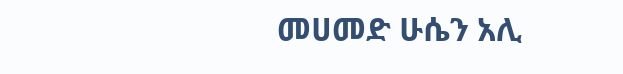መሀመድ ሁሴን አሊ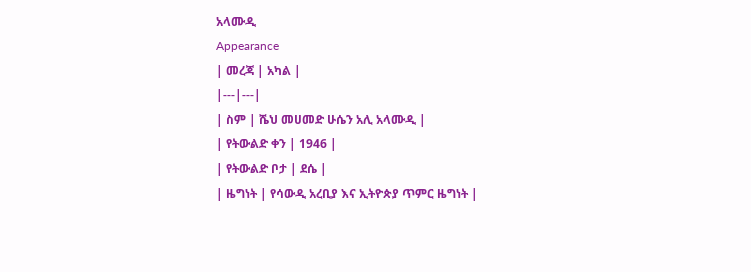አላሙዲ
Appearance
| መረጃ | አካል |
|---|---|
| ስም | ሼህ መሀመድ ሁሴን አሊ አላሙዲ |
| የትውልድ ቀን | 1946 |
| የትውልድ ቦታ | ደሴ |
| ዜግነት | የሳውዲ አረቢያ እና ኢትዮጵያ ጥምር ዜግነት |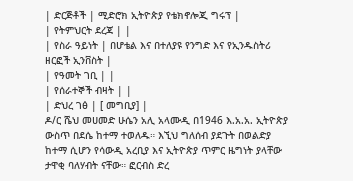| ድርጅቶች | ሚድሮክ ኢትዮጵያ የቴክኖሎጂ ግሩፕ |
| የትምህርት ደረጃ | |
| የስራ ዓይነት | በሆቴል እና በተለያዩ የንግድ እና የኢንዱስትሪ ዘርፎች ኢንቨስት |
| የዓመት ገቢ | |
| የሰራተኞች ብዛት | |
| ድህረ ገፅ | [ መግቢያ] |
ዶ/ር ሼህ መሀመድ ሁሴን አሊ አላሙዲ በ1946 እ.አ.አ. ኢትዮጵያ ውስጥ በደሴ ከተማ ተወለዱ። እኚህ ግለሰብ ያደጉት በወልድያ ከተማ ሲሆን የሳውዲ አረቢያ እና ኢትዮጵያ ጥምር ዜግነት ያላቸው ታዋቂ ባለሃብት ናቸው። ፎርብስ ድረ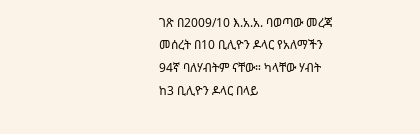ገጽ በ2009/10 እ.አ.አ. ባወጣው መረጃ መሰረት በ10 ቢሊዮን ዶላር የአለማችን 94ኛ ባለሃብትም ናቸው። ካላቸው ሃብት ከ3 ቢሊዮን ዶላር በላይ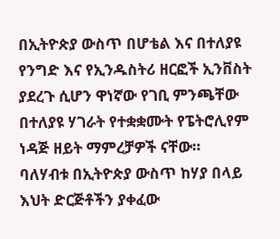በኢትዮጵያ ውስጥ በሆቴል እና በተለያዩ የንግድ እና የኢንዱስትሪ ዘርፎች ኢንቨስት ያደረጉ ሲሆን ዋነኛው የገቢ ምንጫቸው በተለያዩ ሃገራት የተቋቋሙት የፔትሮሊየም ነዳጅ ዘይት ማምረቻዎች ናቸው።
ባለሃብቱ በኢትዮጵያ ውስጥ ከሃያ በላይ እህት ድርጅቶችን ያቀፈው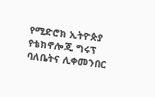የሚድሮክ ኢትዮጵያ የቴክኖሎጂ ግሩፕ ባለቤትና ሊቀመንበር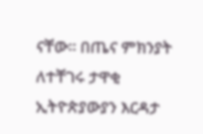ናቸው። በጤና ምክንያት ለተቸገሩ ታዋቂ ኢትዮጵያውያን እርዳታ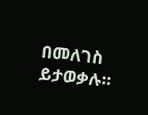በመለገስ ይታወቃሉ።